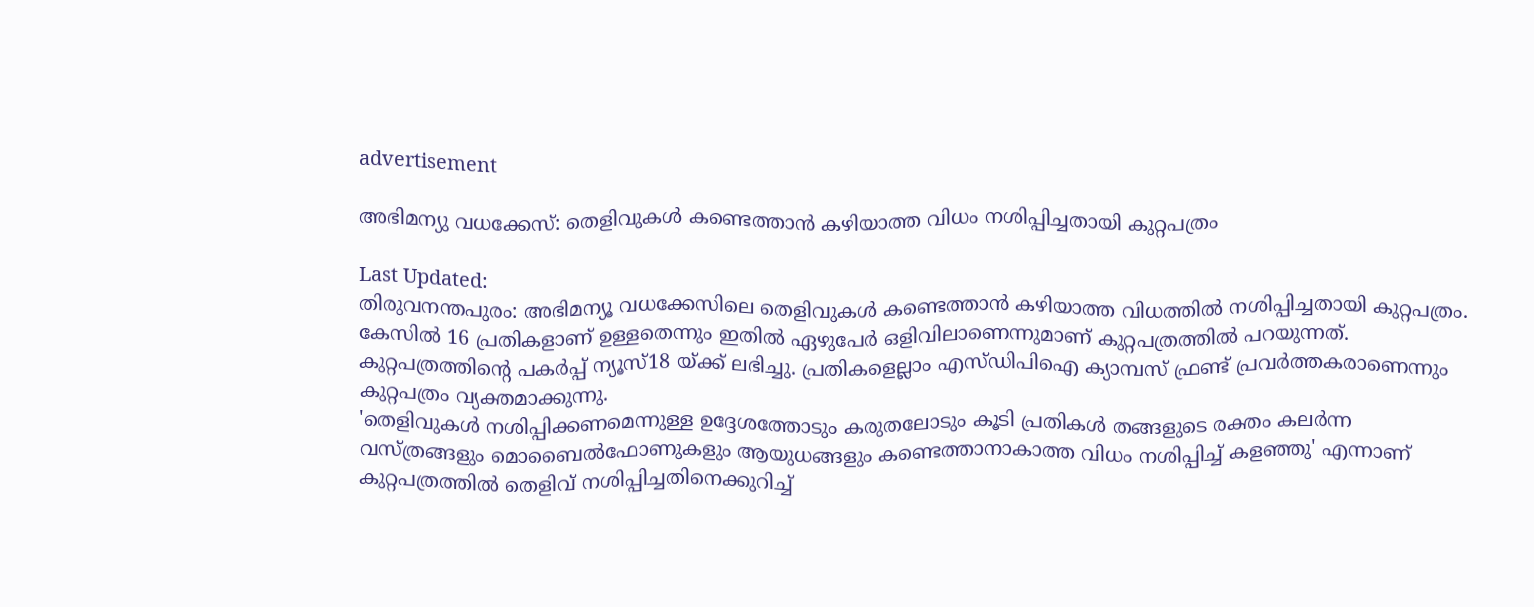advertisement

അഭിമന്യു വധക്കേസ്: തെളിവുകള്‍ കണ്ടെത്താന്‍ കഴിയാത്ത വിധം നശിപ്പിച്ചതായി കുറ്റപത്രം

Last Updated:
തിരുവനന്തപുരം: അഭിമന്യൂ വധക്കേസിലെ തെളിവുകള്‍ കണ്ടെത്താന്‍ കഴിയാത്ത വിധത്തില്‍ നശിപ്പിച്ചതായി കുറ്റപത്രം. കേസില്‍ 16 പ്രതികളാണ് ഉള്ളതെന്നും ഇതില്‍ ഏഴുപേര്‍ ഒളിവിലാണെന്നുമാണ് കുറ്റപത്രത്തില്‍ പറയുന്നത്. കുറ്റപത്രത്തിന്റെ പകര്‍പ്പ് ന്യൂസ്18 യ്ക്ക് ലഭിച്ചു. പ്രതികളെല്ലാം എസ്ഡിപിഐ ക്യാമ്പസ് ഫ്രണ്ട് പ്രവര്‍ത്തകരാണെന്നും കുറ്റപത്രം വ്യക്തമാക്കുന്നു.
'തെളിവുകള്‍ നശിപ്പിക്കണമെന്നുള്ള ഉദ്ദേശത്തോടും കരുതലോടും കൂടി പ്രതികള്‍ തങ്ങളുടെ രക്തം കലര്‍ന്ന വസ്ത്രങ്ങളും മൊബൈല്‍ഫോണുകളും ആയുധങ്ങളും കണ്ടെത്താനാകാത്ത വിധം നശിപ്പിച്ച് കളഞ്ഞു' എന്നാണ് കുറ്റപത്രത്തില്‍ തെളിവ് നശിപ്പിച്ചതിനെക്കുറിച്ച്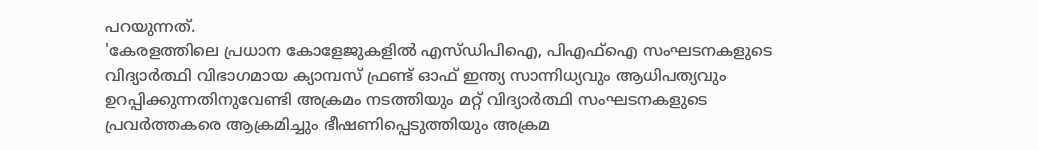പറയുന്നത്.
'കേരളത്തിലെ പ്രധാന കോളേജുകളില്‍ എസ്ഡിപിഐ, പിഎഫ്‌ഐ സംഘടനകളുടെ വിദ്യാര്‍ത്ഥി വിഭാഗമായ ക്യാമ്പസ് ഫ്രണ്ട് ഓഫ് ഇന്ത്യ സാന്നിധ്യവും ആധിപത്യവും ഉറപ്പിക്കുന്നതിനുവേണ്ടി അക്രമം നടത്തിയും മറ്റ് വിദ്യാര്‍ത്ഥി സംഘടനകളുടെ പ്രവര്‍ത്തകരെ ആക്രമിച്ചും ഭീഷണിപ്പെടുത്തിയും അക്രമ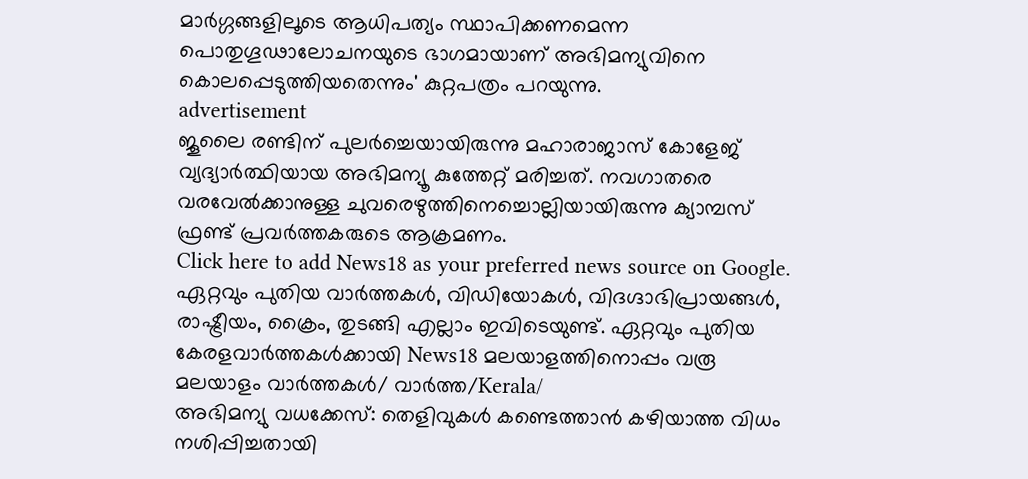മാര്‍ഗ്ഗങ്ങളിലൂടെ ആധിപത്യം സ്ഥാപിക്കണമെന്ന പൊതുഗൂഢാലോചനയുടെ ഭാഗമായാണ് അഭിമന്യുവിനെ കൊലപ്പെടുത്തിയതെന്നും' കുറ്റപത്രം പറയുന്നു.
advertisement
ജൂലൈ രണ്ടിന് പുലര്‍ച്ചെയായിരുന്നു മഹാരാജാസ് കോളേജ് വ്യദ്യാര്‍ത്ഥിയായ അഭിമന്യൂ കുത്തേറ്റ് മരിച്ചത്. നവഗാതരെ വരവേല്‍ക്കാനുള്ള ചുവരെഴുത്തിനെച്ചൊല്ലിയായിരുന്നു ക്യാമ്പസ് ഫ്രണ്ട് പ്രവര്‍ത്തകരുടെ ആക്രമണം.
Click here to add News18 as your preferred news source on Google.
ഏറ്റവും പുതിയ വാർത്തകൾ, വിഡിയോകൾ, വിദഗ്ദാഭിപ്രായങ്ങൾ, രാഷ്ട്രീയം, ക്രൈം, തുടങ്ങി എല്ലാം ഇവിടെയുണ്ട്. ഏറ്റവും പുതിയ കേരളവാർത്തകൾക്കായി News18 മലയാളത്തിനൊപ്പം വരൂ
മലയാളം വാർത്തകൾ/ വാർത്ത/Kerala/
അഭിമന്യു വധക്കേസ്: തെളിവുകള്‍ കണ്ടെത്താന്‍ കഴിയാത്ത വിധം നശിപ്പിച്ചതായി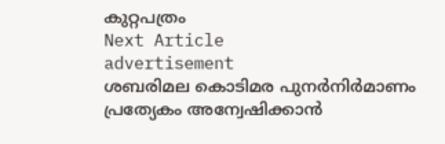കുറ്റപത്രം
Next Article
advertisement
ശബരിമല കൊടിമര പുനര്‍നിര്‍മാണം പ്രത്യേകം അന്വേഷിക്കാന്‍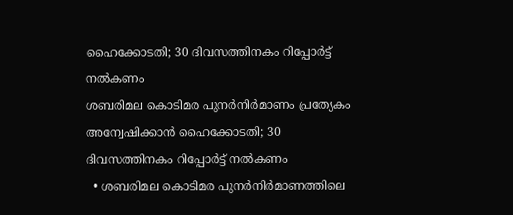ഹൈക്കോടതി; 30 ദിവസത്തിനകം റിപ്പോര്‍ട്ട് നല്‍കണം
ശബരിമല കൊടിമര പുനര്‍നിര്‍മാണം പ്രത്യേകം അന്വേഷിക്കാന്‍ ഹൈക്കോടതി; 30 ദിവസത്തിനകം റിപ്പോര്‍ട്ട് നല്‍കണം
  • ശബരിമല കൊടിമര പുനര്‍നിര്‍മാണത്തിലെ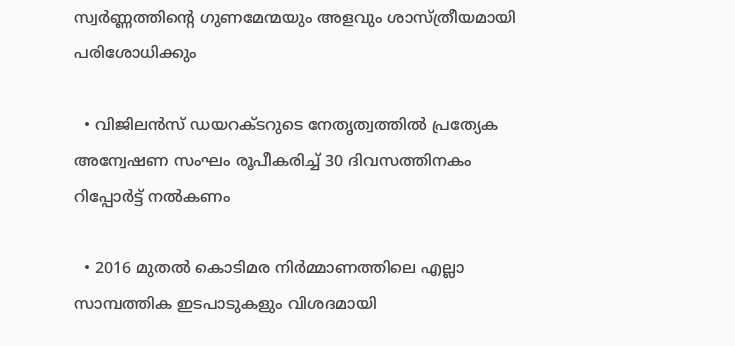സ്വർണ്ണത്തിന്റെ ഗുണമേന്മയും അളവും ശാസ്ത്രീയമായി പരിശോധിക്കും

  • വിജിലൻസ് ഡയറക്ടറുടെ നേതൃത്വത്തിൽ പ്രത്യേക അന്വേഷണ സംഘം രൂപീകരിച്ച് 30 ദിവസത്തിനകം റിപ്പോർട്ട് നൽകണം

  • 2016 മുതൽ കൊടിമര നിർമ്മാണത്തിലെ എല്ലാ സാമ്പത്തിക ഇടപാടുകളും വിശദമായി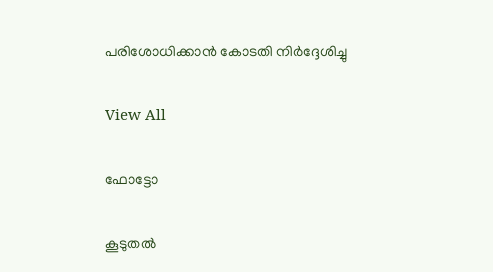പരിശോധിക്കാൻ കോടതി നിർദ്ദേശിച്ചു

View All

ഫോട്ടോ

കൂടുതൽ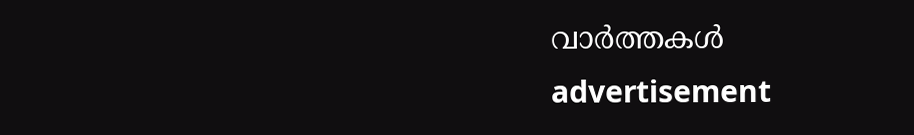വാർത്തകൾ
advertisement